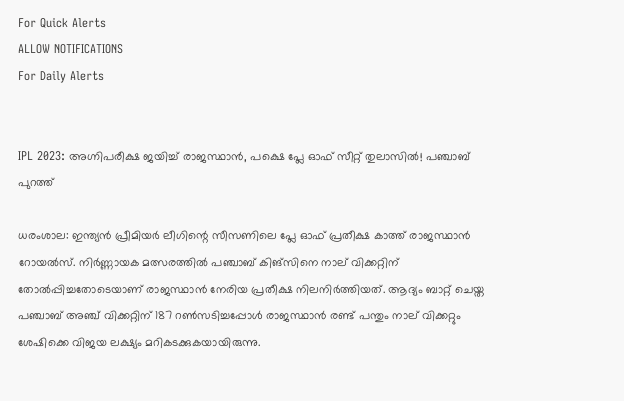For Quick Alerts
ALLOW NOTIFICATIONS
For Daily Alerts


IPL 2023: അഗ്നിപരീക്ഷ ജയിച്ച് രാജസ്ഥാന്‍, പക്ഷെ പ്ലേ ഓഫ് സീറ്റ് തുലാസില്‍! പഞ്ചാബ് പുറത്ത്

ധരംശാല: ഇന്ത്യന്‍ പ്രീമിയര്‍ ലീഗിന്റെ സീസണിലെ പ്ലേ ഓഫ് പ്രതീക്ഷ കാത്ത് രാജസ്ഥാന്‍ റോയല്‍സ്. നിര്‍ണ്ണായക മത്സരത്തില്‍ പഞ്ചാബ് കിങ്‌സിനെ നാല് വിക്കറ്റിന് തോല്‍പ്പിച്ചതോടെയാണ് രാജസ്ഥാന്‍ നേരിയ പ്രതീക്ഷ നിലനിര്‍ത്തിയത്. ആദ്യം ബാറ്റ് ചെയ്ത പഞ്ചാബ് അഞ്ച് വിക്കറ്റിന് 187 റണ്‍സടിച്ചപ്പോള്‍ രാജസ്ഥാന്‍ രണ്ട് പന്തും നാല് വിക്കറ്റും ശേഷിക്കെ വിജയ ലക്ഷ്യം മറികടക്കുകയായിരുന്നു.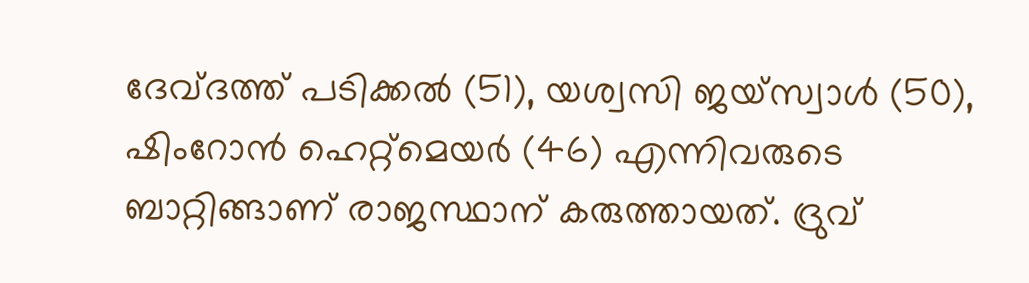ദേവ്ദത്ത് പടിക്കല്‍ (51), യശ്വസി ജയ്‌സ്വാള്‍ (50), ഷിംറോന്‍ ഹെറ്റ്‌മെയര്‍ (46) എന്നിവരുടെ ബാറ്റിങ്ങാണ് രാജസ്ഥാന് കരുത്തായത്. ദ്രുവ്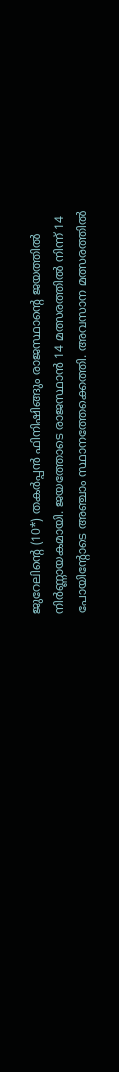ജുറേലിന്റെ (10*) തകര്‍പ്പന്‍ ഫിനിഷിങ്ങും രാജസ്ഥാന്റെ ജയത്തില്‍ നിര്‍ണ്ണായകമായി. ജയത്തോടെ രാജസ്ഥാന്‍ 14 മത്സരത്തില്‍ നിന്ന് 14 പോയിന്റോടെ അഞ്ചാം സ്ഥാനത്തേക്കെത്തി. അവസാന മത്സരത്തില്‍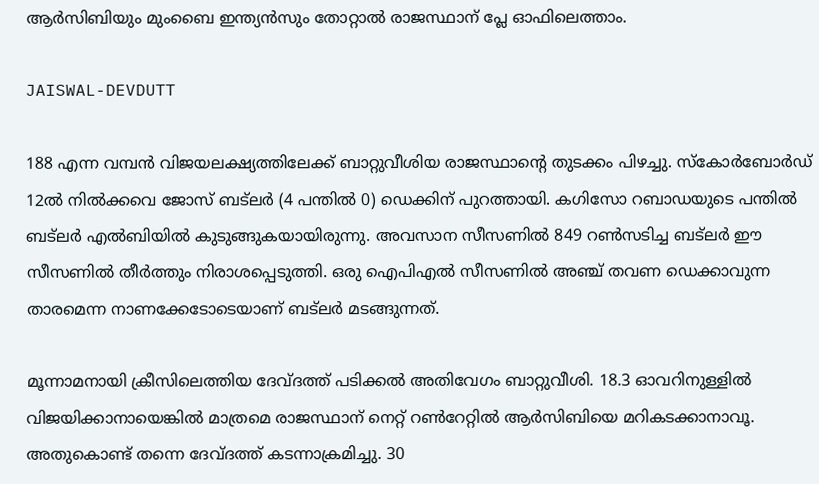ആര്‍സിബിയും മുംബൈ ഇന്ത്യന്‍സും തോറ്റാല്‍ രാജസ്ഥാന് പ്ലേ ഓഫിലെത്താം.

JAISWAL-DEVDUTT

188 എന്ന വമ്പന്‍ വിജയലക്ഷ്യത്തിലേക്ക് ബാറ്റുവീശിയ രാജസ്ഥാന്റെ തുടക്കം പിഴച്ചു. സ്‌കോര്‍ബോര്‍ഡ് 12ല്‍ നില്‍ക്കവെ ജോസ് ബട്‌ലര്‍ (4 പന്തില്‍ 0) ഡെക്കിന് പുറത്തായി. കഗിസോ റബാഡയുടെ പന്തില്‍ ബട്‌ലര്‍ എല്‍ബിയില്‍ കുടുങ്ങുകയായിരുന്നു. അവസാന സീസണില്‍ 849 റണ്‍സടിച്ച ബട്‌ലര്‍ ഈ സീസണില്‍ തീര്‍ത്തും നിരാശപ്പെടുത്തി. ഒരു ഐപിഎല്‍ സീസണില്‍ അഞ്ച് തവണ ഡെക്കാവുന്ന താരമെന്ന നാണക്കേടോടെയാണ് ബട്‌ലര്‍ മടങ്ങുന്നത്.

മൂന്നാമനായി ക്രീസിലെത്തിയ ദേവ്ദത്ത് പടിക്കല്‍ അതിവേഗം ബാറ്റുവീശി. 18.3 ഓവറിനുള്ളില്‍ വിജയിക്കാനായെങ്കില്‍ മാത്രമെ രാജസ്ഥാന് നെറ്റ് റണ്‍റേറ്റില്‍ ആര്‍സിബിയെ മറികടക്കാനാവൂ. അതുകൊണ്ട് തന്നെ ദേവ്ദത്ത് കടന്നാക്രമിച്ചു. 30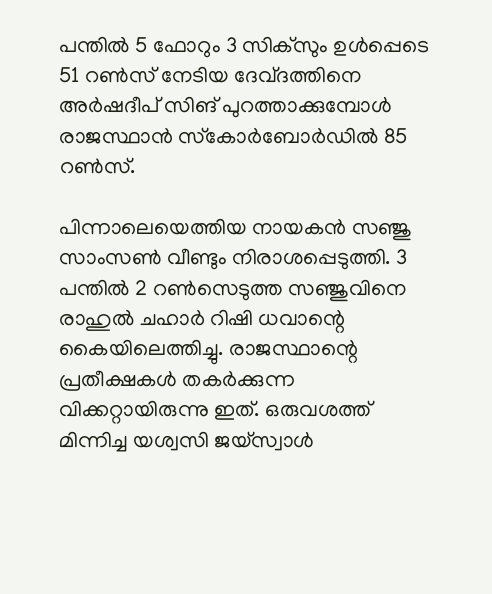പന്തില്‍ 5 ഫോറും 3 സിക്‌സും ഉള്‍പ്പെടെ 51 റണ്‍സ് നേടിയ ദേവ്ദത്തിനെ അര്‍ഷദീപ് സിങ് പുറത്താക്കുമ്പോള്‍ രാജസ്ഥാന്‍ സ്‌കോര്‍ബോര്‍ഡില്‍ 85 റണ്‍സ്.

പിന്നാലെയെത്തിയ നായകന്‍ സഞ്ജു സാംസണ്‍ വീണ്ടും നിരാശപ്പെടുത്തി. 3 പന്തില്‍ 2 റണ്‍സെടുത്ത സഞ്ജുവിനെ രാഹുല്‍ ചഹാര്‍ റിഷി ധവാന്റെ കൈയിലെത്തിച്ചു. രാജസ്ഥാന്റെ പ്രതീക്ഷകള്‍ തകര്‍ക്കുന്ന വിക്കറ്റായിരുന്നു ഇത്. ഒരുവശത്ത് മിന്നിച്ച യശ്വസി ജയ്‌സ്വാള്‍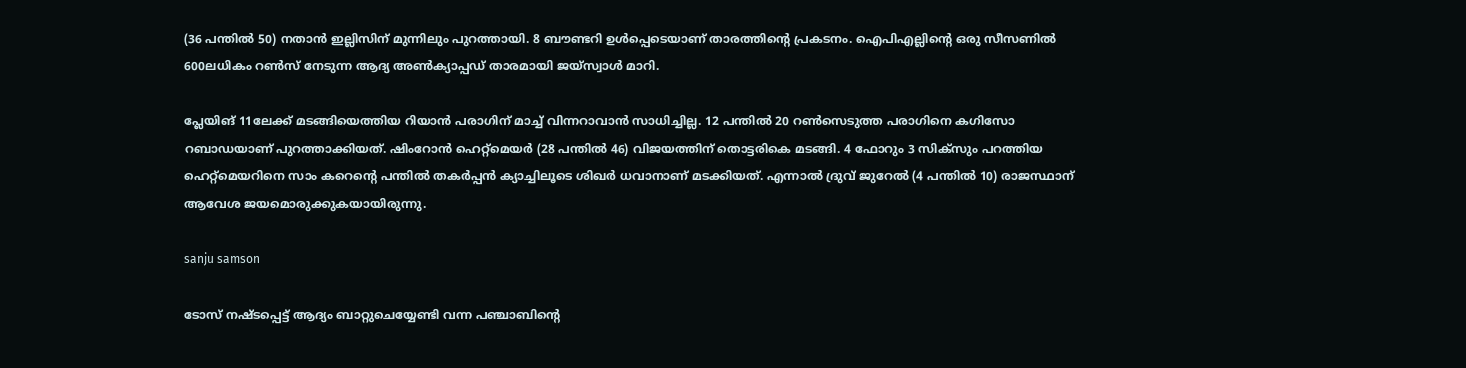(36 പന്തില്‍ 50) നതാന്‍ ഇല്ലിസിന് മുന്നിലും പുറത്തായി. 8 ബൗണ്ടറി ഉള്‍പ്പെടെയാണ് താരത്തിന്റെ പ്രകടനം. ഐപിഎല്ലിന്റെ ഒരു സീസണില്‍ 600ലധികം റണ്‍സ് നേടുന്ന ആദ്യ അണ്‍ക്യാപ്പഡ് താരമായി ജയ്‌സ്വാള്‍ മാറി.

പ്ലേയിങ് 11ലേക്ക് മടങ്ങിയെത്തിയ റിയാന്‍ പരാഗിന് മാച്ച് വിന്നറാവാന്‍ സാധിച്ചില്ല. 12 പന്തില്‍ 20 റണ്‍സെടുത്ത പരാഗിനെ കഗിസോ റബാഡയാണ് പുറത്താക്കിയത്. ഷിംറോന്‍ ഹെറ്റ്‌മെയര്‍ (28 പന്തില്‍ 46) വിജയത്തിന് തൊട്ടരികെ മടങ്ങി. 4 ഫോറും 3 സിക്‌സും പറത്തിയ ഹെറ്റ്‌മെയറിനെ സാം കറെന്റെ പന്തില്‍ തകര്‍പ്പന്‍ ക്യാച്ചിലൂടെ ശിഖര്‍ ധവാനാണ് മടക്കിയത്. എന്നാല്‍ ദ്രുവ് ജുറേല്‍ (4 പന്തില്‍ 10) രാജസ്ഥാന് ആവേശ ജയമൊരുക്കുകയായിരുന്നു.

sanju samson

ടോസ് നഷ്ടപ്പെട്ട് ആദ്യം ബാറ്റുചെയ്യേണ്ടി വന്ന പഞ്ചാബിന്റെ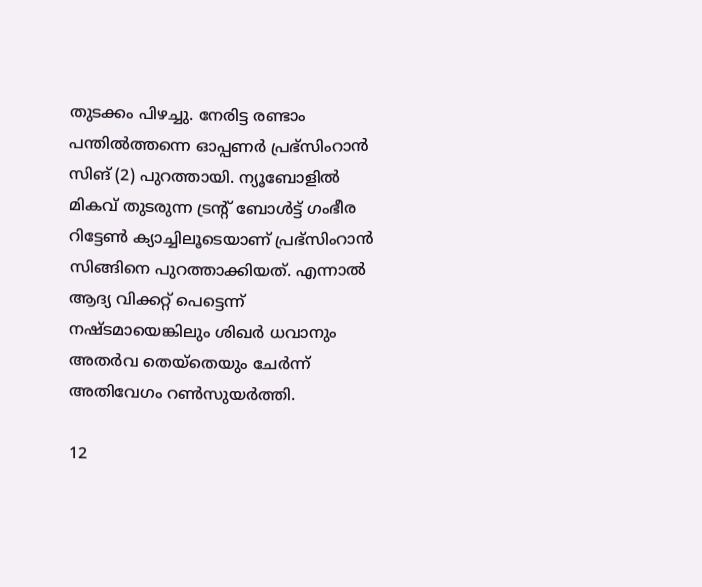തുടക്കം പിഴച്ചു. നേരിട്ട രണ്ടാം പന്തില്‍ത്തന്നെ ഓപ്പണര്‍ പ്രഭ്‌സിംറാന്‍ സിങ് (2) പുറത്തായി. ന്യൂബോളില്‍ മികവ് തുടരുന്ന ട്രന്റ് ബോള്‍ട്ട് ഗംഭീര റിട്ടേണ്‍ ക്യാച്ചിലൂടെയാണ് പ്രഭ്‌സിംറാന്‍ സിങ്ങിനെ പുറത്താക്കിയത്. എന്നാല്‍ ആദ്യ വിക്കറ്റ് പെട്ടെന്ന് നഷ്ടമായെങ്കിലും ശിഖര്‍ ധവാനും അതര്‍വ തെയ്‌തെയും ചേര്‍ന്ന് അതിവേഗം റണ്‍സുയര്‍ത്തി.

12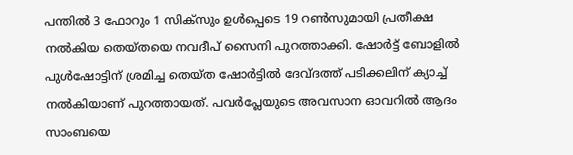പന്തില്‍ 3 ഫോറും 1 സിക്‌സും ഉള്‍പ്പെടെ 19 റണ്‍സുമായി പ്രതീക്ഷ നല്‍കിയ തെയ്തയെ നവദീപ് സൈനി പുറത്താക്കി. ഷോര്‍ട്ട് ബോളില്‍ പുള്‍ഷോട്ടിന് ശ്രമിച്ച തെയ്ത ഷോര്‍ട്ടില്‍ ദേവ്ദത്ത് പടിക്കലിന് ക്യാച്ച് നല്‍കിയാണ് പുറത്തായത്. പവര്‍പ്ലേയുടെ അവസാന ഓവറില്‍ ആദം സാംബയെ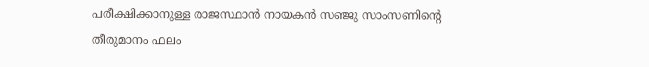പരീക്ഷിക്കാനുള്ള രാജസ്ഥാന്‍ നായകന്‍ സഞ്ജു സാംസണിന്റെ തീരുമാനം ഫലം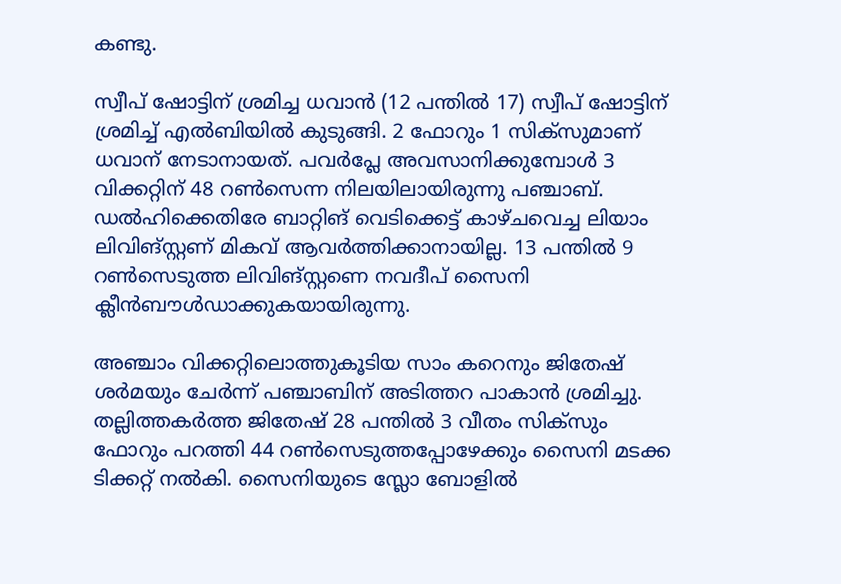കണ്ടു.

സ്വീപ് ഷോട്ടിന് ശ്രമിച്ച ധവാന്‍ (12 പന്തില്‍ 17) സ്വീപ് ഷോട്ടിന് ശ്രമിച്ച് എല്‍ബിയില്‍ കുടുങ്ങി. 2 ഫോറും 1 സിക്‌സുമാണ് ധവാന് നേടാനായത്. പവര്‍പ്ലേ അവസാനിക്കുമ്പോള്‍ 3 വിക്കറ്റിന് 48 റണ്‍സെന്ന നിലയിലായിരുന്നു പഞ്ചാബ്. ഡല്‍ഹിക്കെതിരേ ബാറ്റിങ് വെടിക്കെട്ട് കാഴ്ചവെച്ച ലിയാം ലിവിങ്സ്റ്റണ് മികവ് ആവര്‍ത്തിക്കാനായില്ല. 13 പന്തില്‍ 9 റണ്‍സെടുത്ത ലിവിങ്സ്റ്റണെ നവദീപ് സൈനി ക്ലീന്‍ബൗള്‍ഡാക്കുകയായിരുന്നു.

അഞ്ചാം വിക്കറ്റിലൊത്തുകൂടിയ സാം കറെനും ജിതേഷ് ശര്‍മയും ചേര്‍ന്ന് പഞ്ചാബിന് അടിത്തറ പാകാന്‍ ശ്രമിച്ചു. തല്ലിത്തകര്‍ത്ത ജിതേഷ് 28 പന്തില്‍ 3 വീതം സിക്‌സും ഫോറും പറത്തി 44 റണ്‍സെടുത്തപ്പോഴേക്കും സൈനി മടക്ക ടിക്കറ്റ് നല്‍കി. സൈനിയുടെ സ്ലോ ബോളില്‍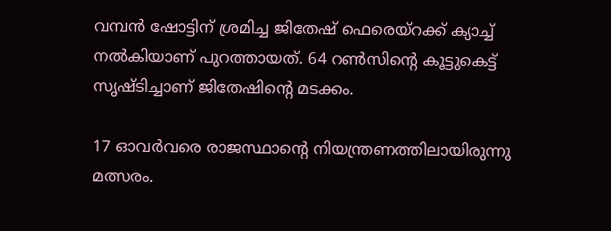വമ്പന്‍ ഷോട്ടിന് ശ്രമിച്ച ജിതേഷ് ഫെരെയ്‌റക്ക് ക്യാച്ച് നല്‍കിയാണ് പുറത്തായത്. 64 റണ്‍സിന്റെ കൂട്ടുകെട്ട് സൃഷ്ടിച്ചാണ് ജിതേഷിന്റെ മടക്കം.

17 ഓവര്‍വരെ രാജസ്ഥാന്റെ നിയന്ത്രണത്തിലായിരുന്നു മത്സരം.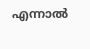എന്നാല്‍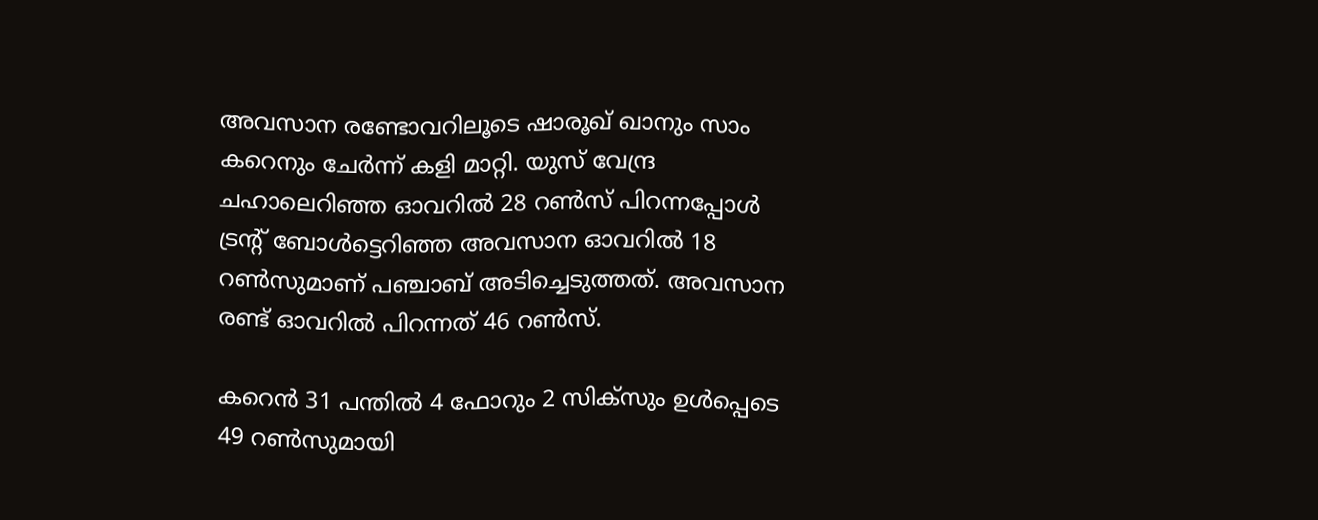അവസാന രണ്ടോവറിലൂടെ ഷാരൂഖ് ഖാനും സാം കറെനും ചേര്‍ന്ന് കളി മാറ്റി. യുസ് വേന്ദ്ര ചഹാലെറിഞ്ഞ ഓവറില്‍ 28 റണ്‍സ് പിറന്നപ്പോള്‍ ട്രന്റ് ബോള്‍ട്ടെറിഞ്ഞ അവസാന ഓവറില്‍ 18 റണ്‍സുമാണ് പഞ്ചാബ് അടിച്ചെടുത്തത്. അവസാന രണ്ട് ഓവറില്‍ പിറന്നത് 46 റണ്‍സ്.

കറെന്‍ 31 പന്തില്‍ 4 ഫോറും 2 സിക്‌സും ഉള്‍പ്പെടെ 49 റണ്‍സുമായി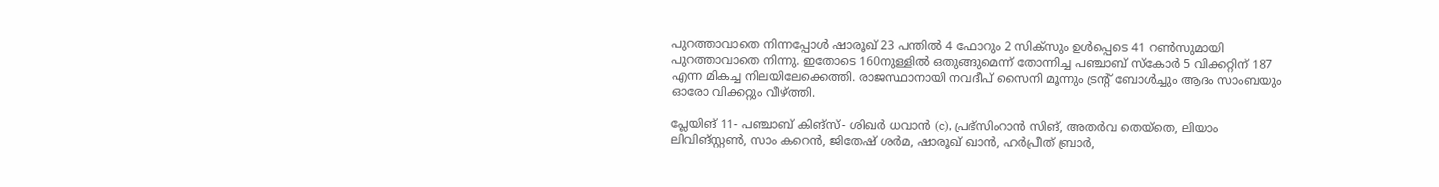പുറത്താവാതെ നിന്നപ്പോള്‍ ഷാരൂഖ് 23 പന്തില്‍ 4 ഫോറും 2 സിക്‌സും ഉള്‍പ്പെടെ 41 റണ്‍സുമായി പുറത്താവാതെ നിന്നു. ഇതോടെ 160നുള്ളില്‍ ഒതുങ്ങുമെന്ന് തോന്നിച്ച പഞ്ചാബ് സ്‌കോര്‍ 5 വിക്കറ്റിന് 187 എന്ന മികച്ച നിലയിലേക്കെത്തി. രാജസ്ഥാനായി നവദീപ് സൈനി മൂന്നും ട്രന്റ് ബോള്‍ച്ചും ആദം സാംബയും ഓരോ വിക്കറ്റും വീഴ്ത്തി.

പ്ലേയിങ് 11- പഞ്ചാബ് കിങ്‌സ്- ശിഖര്‍ ധവാന്‍ (c), പ്രഭ്‌സിംറാന്‍ സിങ്, അതര്‍വ തെയ്‌തെ, ലിയാം ലിവിങ്സ്റ്റണ്‍, സാം കറെന്‍, ജിതേഷ് ശര്‍മ, ഷാരൂഖ് ഖാന്‍, ഹര്‍പ്രീത് ബ്രാര്‍,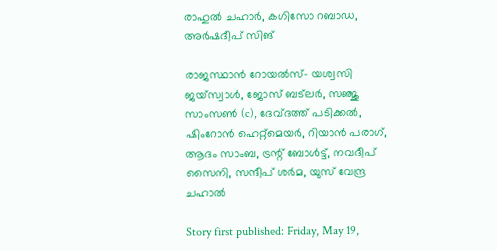രാഹുല്‍ ചഹാര്‍, കഗിസോ റബാഡ, അര്‍ഷദീപ് സിങ്

രാജസ്ഥാന്‍ റോയല്‍സ്- യശ്വസി ജയ്‌സ്വാള്‍, ജോസ് ബട്‌ലര്‍, സഞ്ജു സാംസണ്‍ (c), ദേവ്ദത്ത് പടിക്കല്‍, ഷിംറോന്‍ ഹെറ്റ്‌മെയര്‍, റിയാന്‍ പരാഗ്, ആദം സാംബ, ട്രന്റ് ബോള്‍ട്ട്, നവദീപ് സൈനി, സന്ദീപ് ശര്‍മ, യുസ് വേന്ദ്ര ചഹാല്‍

Story first published: Friday, May 19,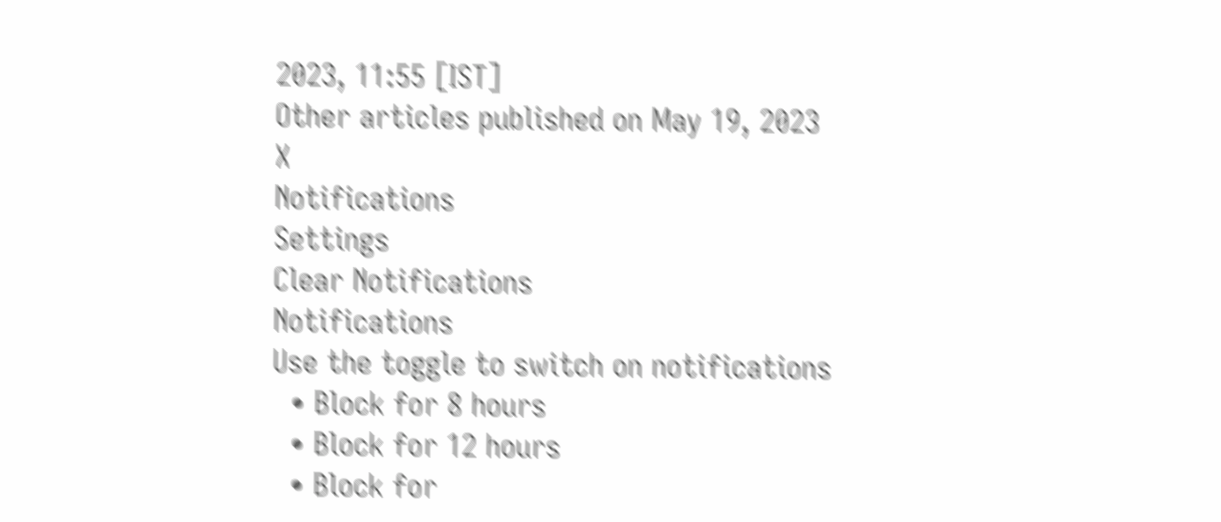2023, 11:55 [IST]
Other articles published on May 19, 2023
X
Notifications
Settings
Clear Notifications
Notifications
Use the toggle to switch on notifications
  • Block for 8 hours
  • Block for 12 hours
  • Block for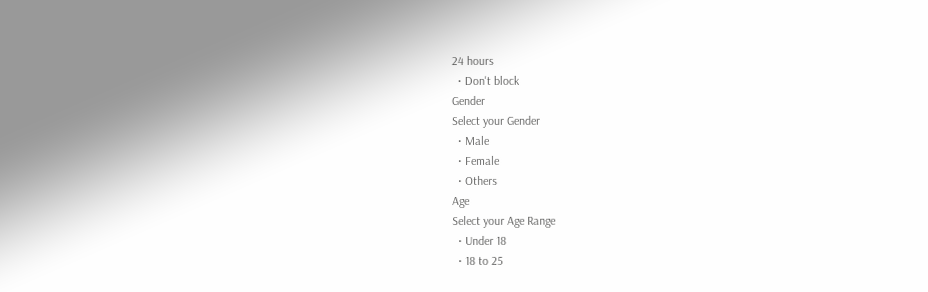24 hours
  • Don't block
Gender
Select your Gender
  • Male
  • Female
  • Others
Age
Select your Age Range
  • Under 18
  • 18 to 25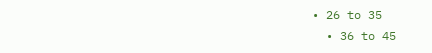• 26 to 35
  • 36 to 45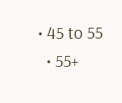• 45 to 55
  • 55+